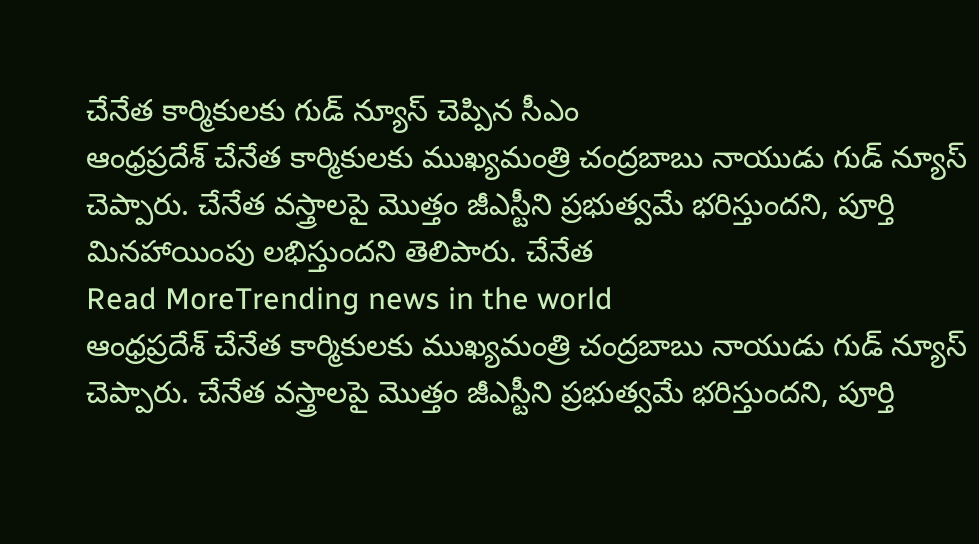చేనేత కార్మికులకు గుడ్ న్యూస్ చెప్పిన సీఎం
ఆంధ్రప్రదేశ్ చేనేత కార్మికులకు ముఖ్యమంత్రి చంద్రబాబు నాయుడు గుడ్ న్యూస్ చెప్పారు. చేనేత వస్త్రాలపై మొత్తం జీఎస్టీని ప్రభుత్వమే భరిస్తుందని, పూర్తి మినహాయింపు లభిస్తుందని తెలిపారు. చేనేత
Read MoreTrending news in the world
ఆంధ్రప్రదేశ్ చేనేత కార్మికులకు ముఖ్యమంత్రి చంద్రబాబు నాయుడు గుడ్ న్యూస్ చెప్పారు. చేనేత వస్త్రాలపై మొత్తం జీఎస్టీని ప్రభుత్వమే భరిస్తుందని, పూర్తి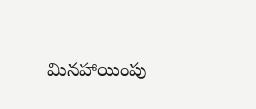మినహాయింపు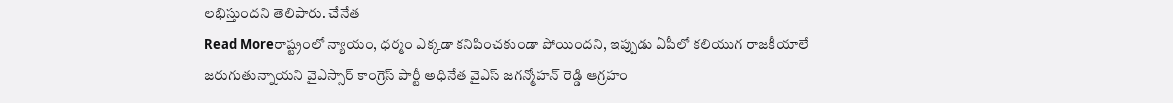లభిస్తుందని తెలిపారు. చేనేత
Read Moreరాష్ట్రంలో న్యాయం, ధర్మం ఎక్కడా కనిపించకుండా పోయిందని, ఇప్పుడు ఏపీలో కలియుగ రాజకీయాలే జరుగుతున్నాయని వైఎస్సార్ కాంగ్రెస్ పార్టీ అధినేత వైఎస్ జగన్మోహన్ రెడ్డి ఆగ్రహం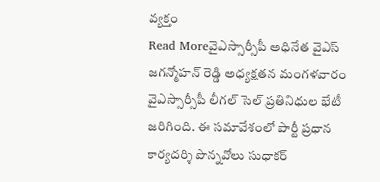వ్యక్తం
Read Moreవైఎస్సార్సీపీ అధినేత వైఎస్ జగన్మోహన్ రెడ్డి అధ్యక్షతన మంగళవారం వైఎస్సార్సీపీ లీగల్ సెల్ ప్రతినిధుల భేటీ జరిగింది. ఈ సమావేశంలో పార్టీ ప్రధాన కార్యదర్శి పొన్నవోలు సుధాకర్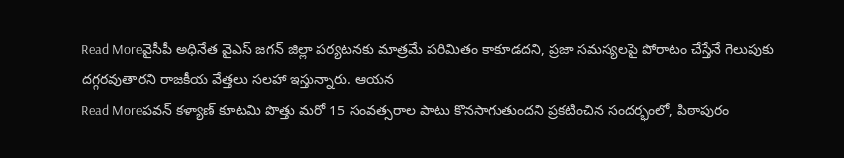Read Moreవైసీపీ అధినేత వైఎస్ జగన్ జిల్లా పర్యటనకు మాత్రమే పరిమితం కాకూడదని, ప్రజా సమస్యలపై పోరాటం చేస్తేనే గెలుపుకు దగ్గరవుతారని రాజకీయ వేత్తలు సలహా ఇస్తున్నారు. ఆయన
Read Moreపవన్ కళ్యాణ్ కూటమి పొత్తు మరో 15 సంవత్సరాల పాటు కొనసాగుతుందని ప్రకటించిన సందర్భంలో, పిఠాపురం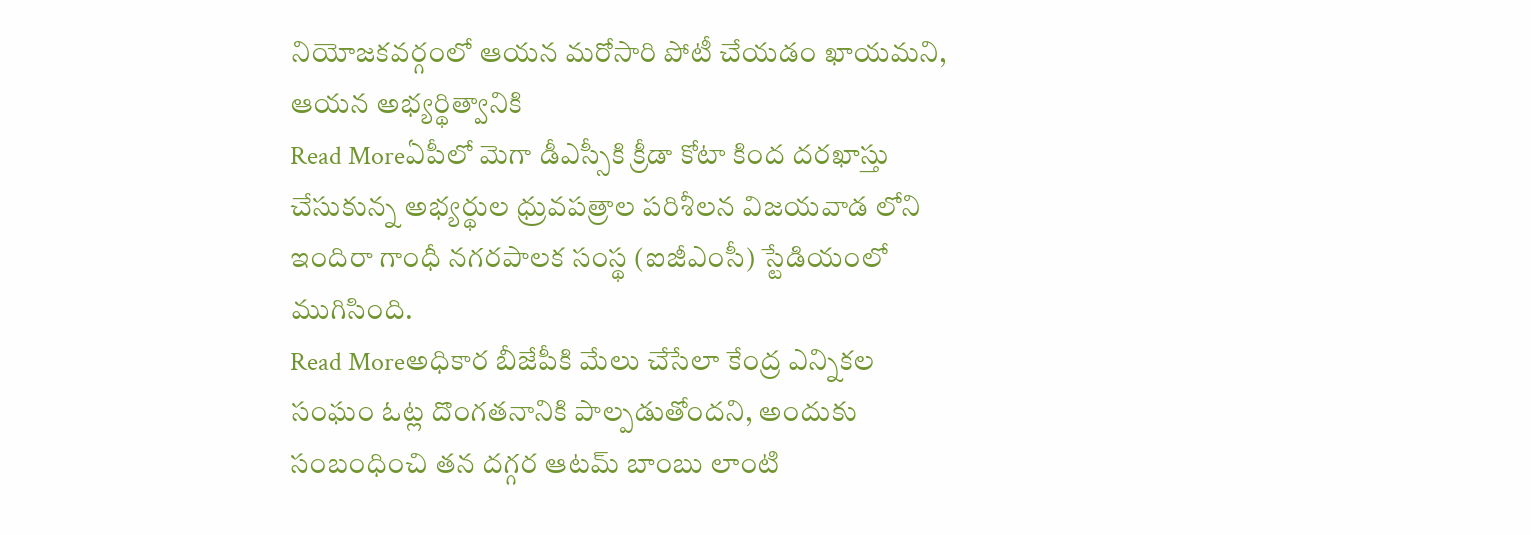నియోజకవర్గంలో ఆయన మరోసారి పోటీ చేయడం ఖాయమని, ఆయన అభ్యర్థిత్వానికి
Read Moreఏపీలో మెగా డీఎస్సీకి క్రీడా కోటా కింద దరఖాస్తు చేసుకున్న అభ్యర్థుల ధ్రువపత్రాల పరిశీలన విజయవాడ లోని ఇందిరా గాంధీ నగరపాలక సంస్థ (ఐజీఎంసీ) స్టేడియంలో ముగిసింది.
Read Moreఅధికార బీజేపీకి మేలు చేసేలా కేంద్ర ఎన్నికల సంఘం ఓట్ల దొంగతనానికి పాల్పడుతోందని, అందుకు సంబంధించి తన దగ్గర ఆటమ్ బాంబు లాంటి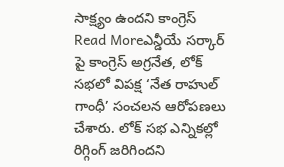సాక్ష్యం ఉందని కాంగ్రెస్
Read Moreఎన్డీయే సర్కార్ పై కాంగ్రెస్ అగ్రనేత, లోక్ సభలో విపక్ష ‘నేత రాహుల్ గాంధీ’ సంచలన ఆరోపణలు చేశారు. లోక్ సభ ఎన్నికల్లో రిగ్గింగ్ జరిగిందని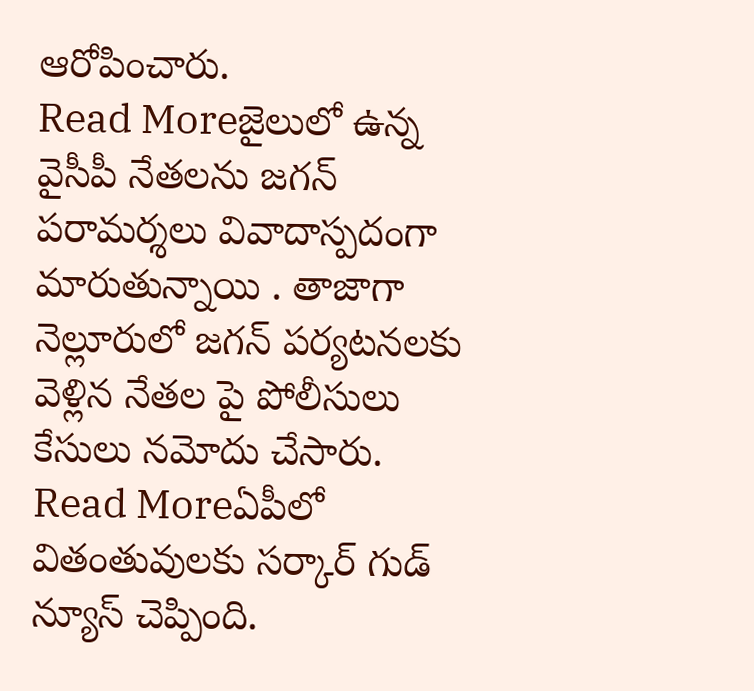ఆరోపించారు.
Read Moreజైలులో ఉన్న వైసీపీ నేతలను జగన్ పరామర్శలు వివాదాస్పదంగా మారుతున్నాయి . తాజాగా నెల్లూరులో జగన్ పర్యటనలకు వెళ్లిన నేతల పై పోలీసులు కేసులు నమోదు చేసారు.
Read Moreఏపీలో వితంతువులకు సర్కార్ గుడ్ న్యూస్ చెప్పింది.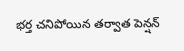భర్త చనిపోయిన తర్వాత పెన్షన్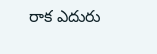రాక ఎదురు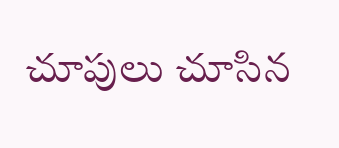చూపులు చూసిన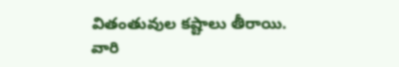వితంతువుల కష్టాలు తీరాయి. వారి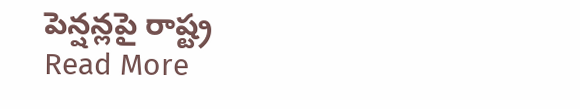పెన్షన్లపై రాష్ట్ర
Read More